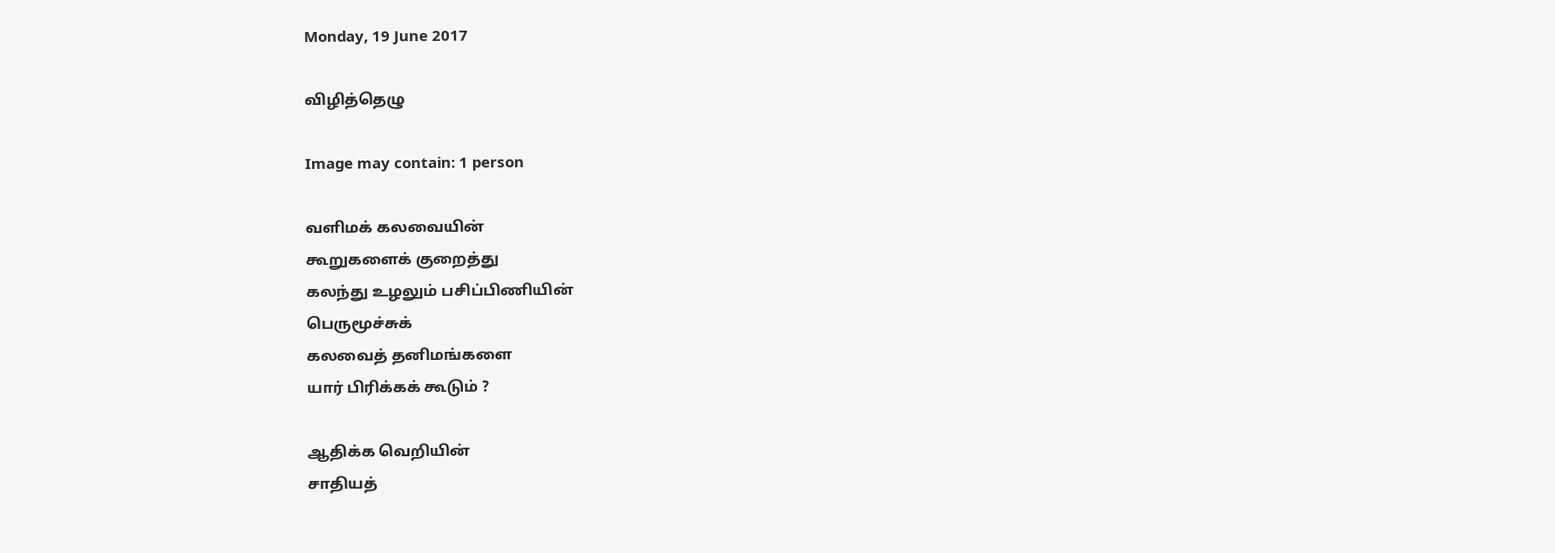Monday, 19 June 2017

விழித்தெழு

Image may contain: 1 person

வளிமக் கலவையின்
கூறுகளைக் குறைத்து
கலந்து உழலும் பசிப்பிணியின்
பெருமூச்சுக்
கலவைத் தனிமங்களை
யார் பிரிக்கக் கூடும் ?

ஆதிக்க வெறியின்
சாதியத்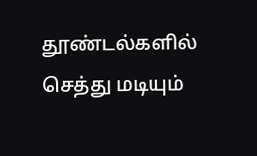தூண்டல்களில்
செத்து மடியும்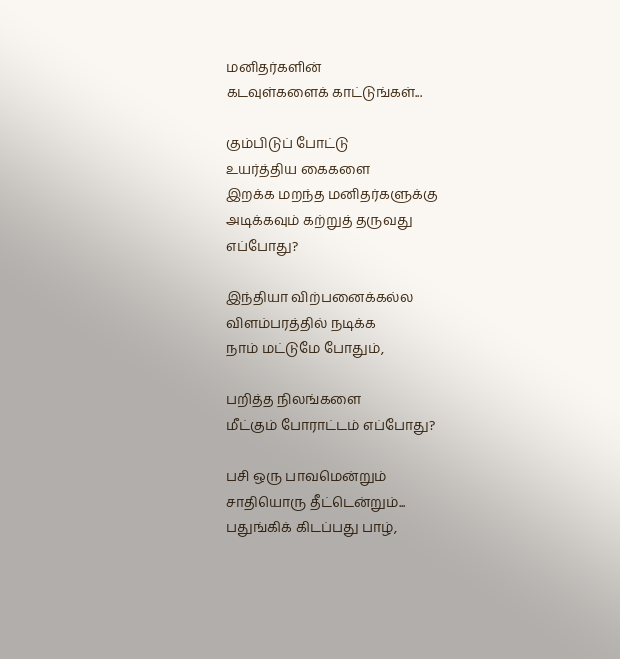மனிதர்களின்
கடவுள்களைக் காட்டுங்கள்...

கும்பிடுப் போட்டு
உயர்த்திய கைகளை
இறக்க மறந்த மனிதர்களுக்கு
அடிக்கவும் கற்றுத் தருவது
எப்போது?

இந்தியா விற்பனைக்கல்ல
விளம்பரத்தில் நடிக்க
நாம் மட்டுமே போதும்,

பறித்த நிலங்களை
மீட்கும் போராட்டம் எப்போது?

பசி ஒரு பாவமென்றும்
சாதியொரு தீட்டென்றும்...
பதுங்கிக் கிடப்பது பாழ்,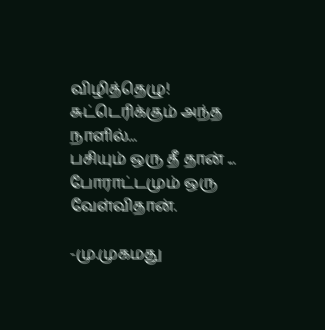விழித்தெழு!
சுட்டெரிக்கும் அந்த நாளில்...
பசியும் ஒரு தீ தான் ...
போராட்டமும் ஒரு வேள்விதான்.

-மு.முகமது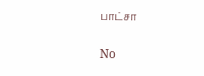பாட்சா

No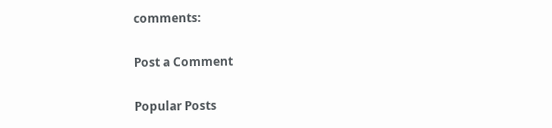comments:

Post a Comment

Popular Posts